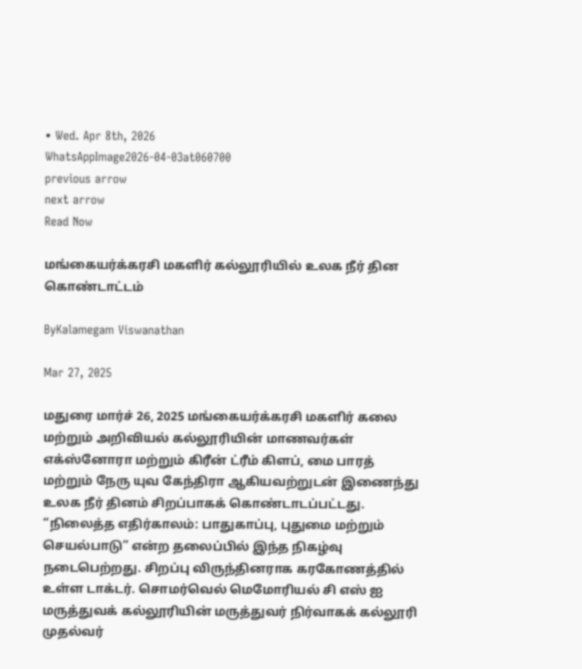• Wed. Apr 8th, 2026
WhatsAppImage2026-04-03at060700
previous arrow
next arrow
Read Now

மங்கையர்க்கரசி மகளிர் கல்லூரியில் உலக நீர் தின கொண்டாட்டம்

ByKalamegam Viswanathan

Mar 27, 2025

மதுரை மார்ச் 26, 2025 மங்கையர்க்கரசி மகளிர் கலை மற்றும் அறிவியல் கல்லூரியின் மாணவர்கள் எக்ஸ்னோரா மற்றும் கிரீன் ட்ரீம் கிளப், மை பாரத் மற்றும் நேரு யுவ கேந்திரா ஆகியவற்றுடன் இணைந்து உலக நீர் தினம் சிறப்பாகக் கொண்டாடப்பட்டது. “நிலைத்த எதிர்காலம்: பாதுகாப்பு, புதுமை மற்றும் செயல்பாடு” என்ற தலைப்பில் இந்த நிகழ்வு நடைபெற்றது. சிறப்பு விருந்தினராக கரகோணத்தில் உள்ள டாக்டர். சொமர்வெல் மெமோரியல் சி எஸ் ஐ மருத்துவக் கல்லூரியின் மருத்துவர் நிர்வாகக் கல்லூரி முதல்வர்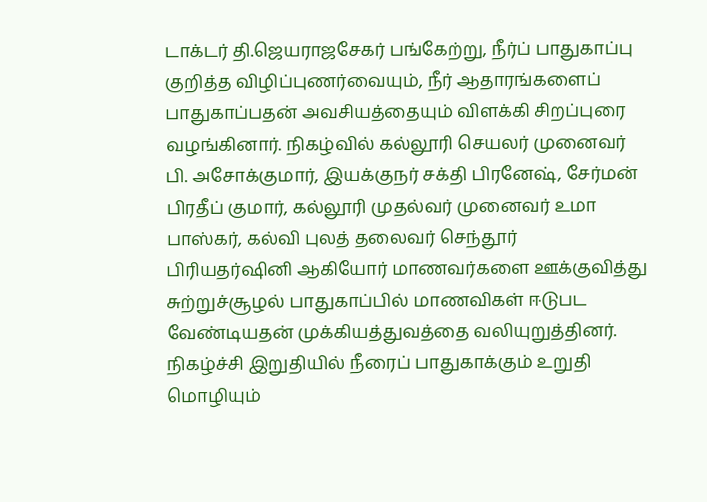டாக்டர் தி.ஜெயராஜசேகர் பங்கேற்று, நீர்ப் பாதுகாப்பு குறித்த விழிப்புணர்வையும், நீர் ஆதாரங்களைப் பாதுகாப்பதன் அவசியத்தையும் விளக்கி சிறப்புரை வழங்கினார். நிகழ்வில் கல்லூரி செயலர் முனைவர் பி. அசோக்குமார், இயக்குநர் சக்தி பிரனேஷ், சேர்மன் பிரதீப் குமார், கல்லூரி முதல்வர் முனைவர் உமா பாஸ்கர், கல்வி புலத் தலைவர் செந்தூர் பிரியதர்ஷினி ஆகியோர் மாணவர்களை ஊக்குவித்து சுற்றுச்சூழல் பாதுகாப்பில் மாணவிகள் ஈடுபட வேண்டியதன் முக்கியத்துவத்தை வலியுறுத்தினர். நிகழ்ச்சி இறுதியில் நீரைப் பாதுகாக்கும் உறுதி மொழியும்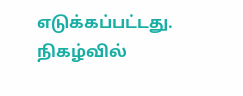எடுக்கப்பட்டது. நிகழ்வில்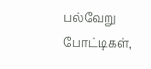பல்வேறு போட்டிகள்,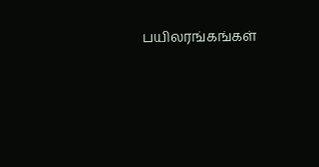பயிலரங்கங்கள்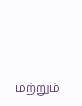மற்றும்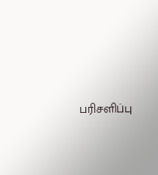பரிசளிப்பு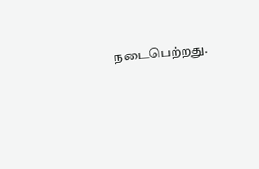நடைபெற்றது.